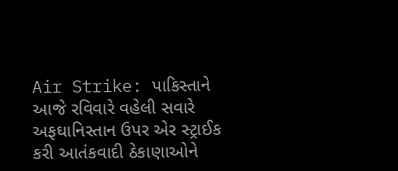Air Strike: પાકિસ્તાને આજે રવિવારે વહેલી સવારે અફઘાનિસ્તાન ઉપર એર સ્ટ્રાઈક કરી આતંકવાદી ઠેકાણાઓને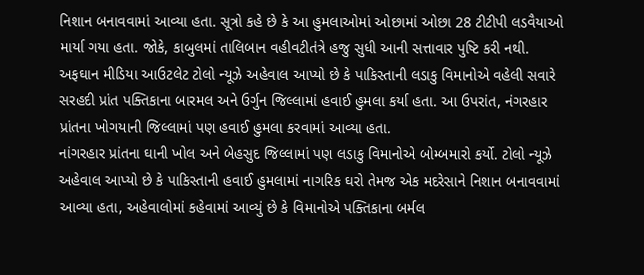નિશાન બનાવવામાં આવ્યા હતા. સૂત્રો કહે છે કે આ હુમલાઓમાં ઓછામાં ઓછા 28 ટીટીપી લડવૈયાઓ માર્યા ગયા હતા. જોકે, કાબુલમાં તાલિબાન વહીવટીતંત્રે હજુ સુધી આની સત્તાવાર પુષ્ટિ કરી નથી. અફઘાન મીડિયા આઉટલેટ ટોલો ન્યૂઝે અહેવાલ આપ્યો છે કે પાકિસ્તાની લડાકુ વિમાનોએ વહેલી સવારે સરહદી પ્રાંત પક્તિકાના બારમલ અને ઉર્ગુન જિલ્લામાં હવાઈ હુમલા કર્યા હતા. આ ઉપરાંત, નંગરહાર પ્રાંતના ખોગયાની જિલ્લામાં પણ હવાઈ હુમલા કરવામાં આવ્યા હતા.
નાંગરહાર પ્રાંતના ઘાની ખોલ અને બેહસુદ જિલ્લામાં પણ લડાકુ વિમાનોએ બોમ્બમારો કર્યો. ટોલો ન્યૂઝે અહેવાલ આપ્યો છે કે પાકિસ્તાની હવાઈ હુમલામાં નાગરિક ઘરો તેમજ એક મદરેસાને નિશાન બનાવવામાં આવ્યા હતા, અહેવાલોમાં કહેવામાં આવ્યું છે કે વિમાનોએ પક્તિકાના બર્મલ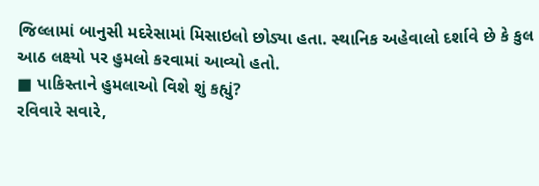જિલ્લામાં બાનુસી મદરેસામાં મિસાઇલો છોડ્યા હતા. સ્થાનિક અહેવાલો દર્શાવે છે કે કુલ આઠ લક્ષ્યો પર હુમલો કરવામાં આવ્યો હતો.
■ પાકિસ્તાને હુમલાઓ વિશે શું કહ્યું?
રવિવારે સવારે,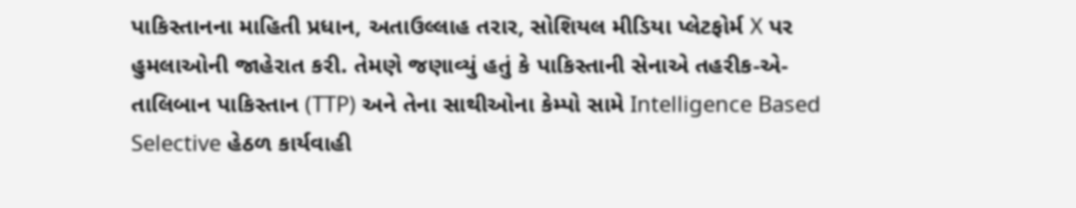પાકિસ્તાનના માહિતી પ્રધાન, અતાઉલ્લાહ તરાર, સોશિયલ મીડિયા પ્લેટફોર્મ X પર હુમલાઓની જાહેરાત કરી. તેમણે જણાવ્યું હતું કે પાકિસ્તાની સેનાએ તહરીક-એ-તાલિબાન પાકિસ્તાન (TTP) અને તેના સાથીઓના કેમ્પો સામે Intelligence Based Selective હેઠળ કાર્યવાહી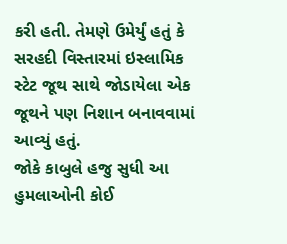કરી હતી. તેમણે ઉમેર્યું હતું કે સરહદી વિસ્તારમાં ઇસ્લામિક સ્ટેટ જૂથ સાથે જોડાયેલા એક જૂથને પણ નિશાન બનાવવામાં આવ્યું હતું.
જોકે કાબુલે હજુ સુધી આ હુમલાઓની કોઈ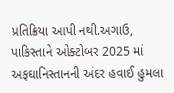પ્રતિક્રિયા આપી નથી.અગાઉ, પાકિસ્તાને ઓક્ટોબર 2025 માં અફઘાનિસ્તાનની અંદર હવાઈ હુમલા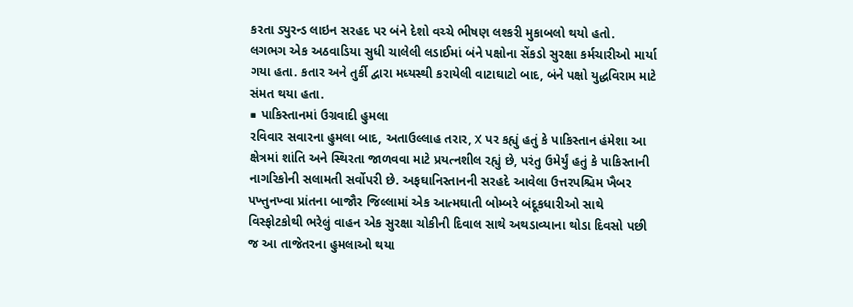કરતા ડ્યુરન્ડ લાઇન સરહદ પર બંને દેશો વચ્ચે ભીષણ લશ્કરી મુકાબલો થયો હતો.
લગભગ એક અઠવાડિયા સુધી ચાલેલી લડાઈમાં બંને પક્ષોના સેંકડો સુરક્ષા કર્મચારીઓ માર્યા ગયા હતા. કતાર અને તુર્કી દ્વારા મધ્યસ્થી કરાયેલી વાટાઘાટો બાદ, બંને પક્ષો યુદ્ધવિરામ માટે સંમત થયા હતા.
■ પાકિસ્તાનમાં ઉગ્રવાદી હુમલા
રવિવાર સવારના હુમલા બાદ, અતાઉલ્લાહ તરાર, X પર કહ્યું હતું કે પાકિસ્તાન હંમેશા આ ક્ષેત્રમાં શાંતિ અને સ્થિરતા જાળવવા માટે પ્રયત્નશીલ રહ્યું છે, પરંતુ ઉમેર્યું હતું કે પાકિસ્તાની નાગરિકોની સલામતી સર્વોપરી છે. અફઘાનિસ્તાનની સરહદે આવેલા ઉત્તરપશ્ચિમ ખૈબર પખ્તુનખ્વા પ્રાંતના બાજૌર જિલ્લામાં એક આત્મઘાતી બોમ્બરે બંદૂકધારીઓ સાથે વિસ્ફોટકોથી ભરેલું વાહન એક સુરક્ષા ચોકીની દિવાલ સાથે અથડાવ્યાના થોડા દિવસો પછી જ આ તાજેતરના હુમલાઓ થયા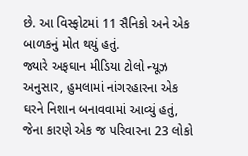છે. આ વિસ્ફોટમાં 11 સૈનિકો અને એક બાળકનું મોત થયું હતું.
જ્યારે અફઘાન મીડિયા ટોલો ન્યૂઝ અનુસાર, હુમલામાં નાંગરહારના એક ઘરને નિશાન બનાવવામાં આવ્યું હતું, જેના કારણે એક જ પરિવારના 23 લોકો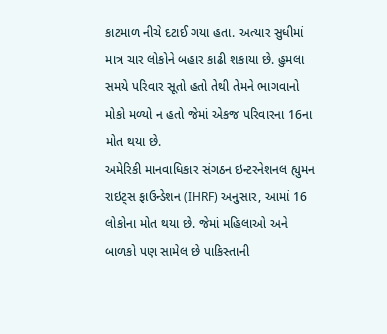કાટમાળ નીચે દટાઈ ગયા હતા. અત્યાર સુધીમાં માત્ર ચાર લોકોને બહાર કાઢી શકાયા છે. હુમલા સમયે પરિવાર સૂતો હતો તેથી તેમને ભાગવાનો મોકો મળ્યો ન હતો જેમાં એકજ પરિવારના 16ના મોત થયા છે.
અમેરિકી માનવાધિકાર સંગઠન ઇન્ટરનેશનલ હ્યુમન રાઇટ્સ ફાઉન્ડેશન (IHRF) અનુસાર, આમાં 16 લોકોના મોત થયા છે. જેમાં મહિલાઓ અને બાળકો પણ સામેલ છે પાકિસ્તાની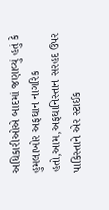અધિકારીઓએ બાદમાં જણાવ્યું હતું કે હુમલાખોર અફઘાન નાગરિક હતો,આમ,અફઘાનિસ્તાન સરહદ ઉપર પાકિસ્તાને એર સ્ટાઈક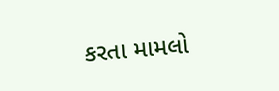કરતા મામલો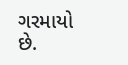ગરમાયો છે.